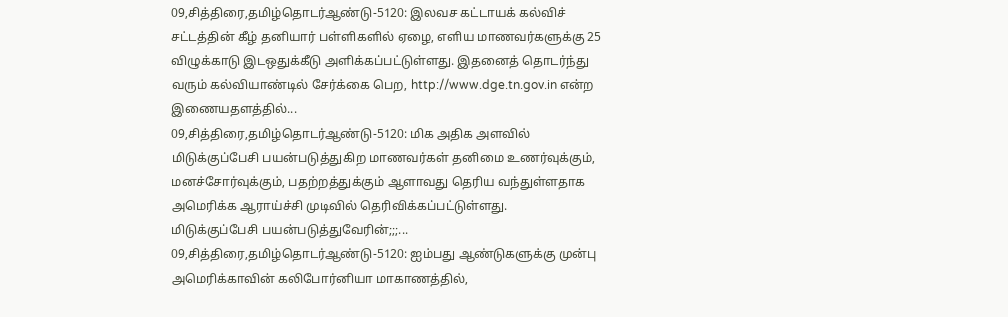09,சித்திரை,தமிழ்தொடர்ஆண்டு-5120: இலவச கட்டாயக் கல்விச் சட்டத்தின் கீழ் தனியார் பள்ளிகளில் ஏழை, எளிய மாணவர்களுக்கு 25 விழுக்காடு இடஒதுக்கீடு அளிக்கப்பட்டுள்ளது. இதனைத் தொடர்ந்து வரும் கல்வியாண்டில் சேர்க்கை பெற, http://www.dge.tn.gov.in என்ற இணையதளத்தில்...
09,சித்திரை,தமிழ்தொடர்ஆண்டு-5120: மிக அதிக அளவில் மிடுக்குப்பேசி பயன்படுத்துகிற மாணவர்கள் தனிமை உணர்வுக்கும், மனச்சோர்வுக்கும், பதற்றத்துக்கும் ஆளாவது தெரிய வந்துள்ளதாக அமெரிக்க ஆராய்ச்சி முடிவில் தெரிவிக்கப்பட்டுள்ளது.
மிடுக்குப்பேசி பயன்படுத்துவேரின்;;;...
09,சித்திரை,தமிழ்தொடர்ஆண்டு-5120: ஐம்பது ஆண்டுகளுக்கு முன்பு அமெரிக்காவின் கலிபோர்னியா மாகாணத்தில்,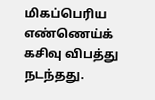மிகப்பெரிய எண்ணெய்க் கசிவு விபத்து நடந்தது.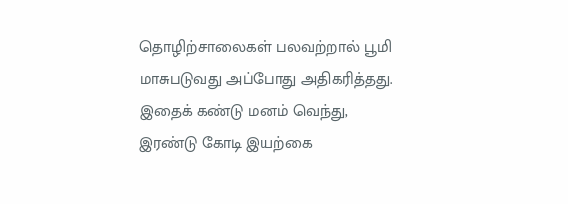தொழிற்சாலைகள் பலவற்றால் பூமி மாசுபடுவது அப்போது அதிகரித்தது. இதைக் கண்டு மனம் வெந்து, இரண்டு கோடி இயற்கை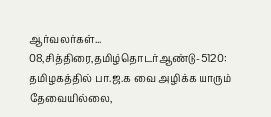ஆர்வலர்கள்...
08,சித்திரை,தமிழ்தொடர்ஆண்டு-5120: தமிழகத்தில் பா.ஜ.க வை அழிக்க யாரும் தேவையில்லை,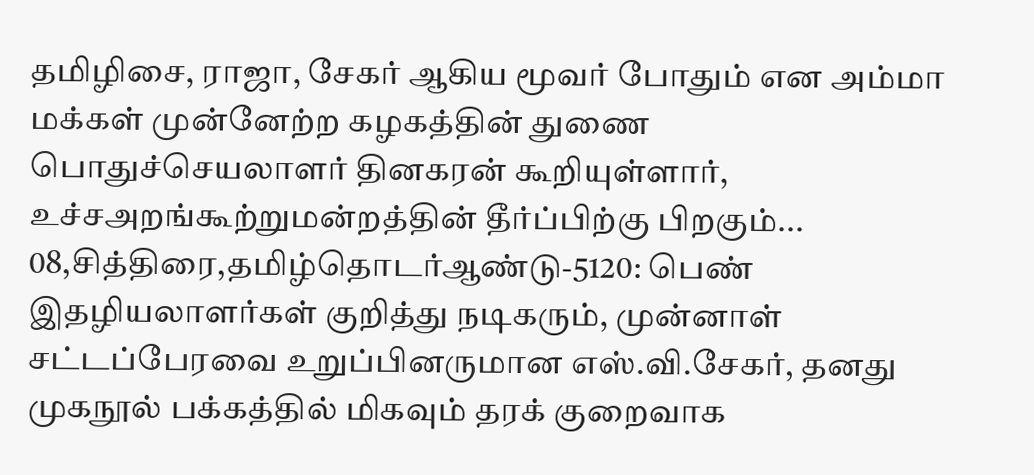தமிழிசை, ராஜா, சேகர் ஆகிய மூவர் போதும் என அம்மா மக்கள் முன்னேற்ற கழகத்தின் துணை பொதுச்செயலாளர் தினகரன் கூறியுள்ளார்,
உச்சஅறங்கூற்றுமன்றத்தின் தீர்ப்பிற்கு பிறகும்...
08,சித்திரை,தமிழ்தொடர்ஆண்டு-5120: பெண் இதழியலாளர்கள் குறித்து நடிகரும், முன்னாள் சட்டப்பேரவை உறுப்பினருமான எஸ்.வி.சேகர், தனது முகநூல் பக்கத்தில் மிகவும் தரக் குறைவாக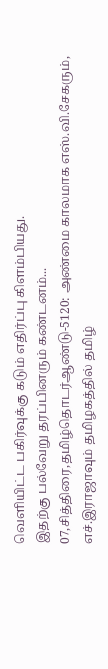வெளியிட்ட பகிர்வுக்கு கடும் எதிர்ப்பு கிளம்பியது.
இதற்கு பல்வேறு தரப்பினரும் கண்டனம்...
07,சித்திரை,தமிழ்தொடர்ஆண்டு-5120: அண்மை காலமாக எஸ்.வி.சேகரும், எச்.இராஜாவும் தமிழகத்தில் தமிழ்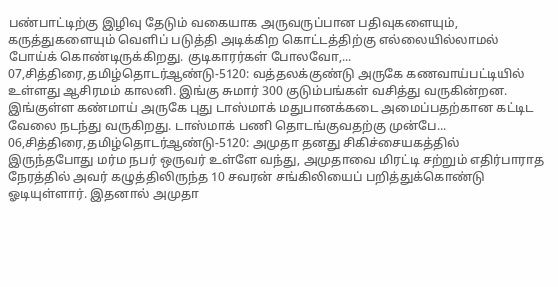பண்பாட்டிற்கு இழிவு தேடும் வகையாக அருவருப்பான பதிவுகளையும், கருத்துகளையும் வெளிப் படுத்தி அடிக்கிற கொட்டத்திற்கு எல்லையில்லாமல் போய்க் கொண்டிருக்கிறது. குடிகாரர்கள் போலவோ,...
07,சித்திரை,தமிழ்தொடர்ஆண்டு-5120: வத்தலக்குண்டு அருகே கணவாய்பட்டியில் உள்ளது ஆசிரமம் காலனி. இங்கு சுமார் 300 குடும்பங்கள் வசித்து வருகின்றன. இங்குள்ள கண்மாய் அருகே புது டாஸ்மாக் மதுபானக்கடை அமைப்பதற்கான கட்டிட வேலை நடந்து வருகிறது. டாஸ்மாக் பணி தொடங்குவதற்கு முன்பே...
06,சித்திரை,தமிழ்தொடர்ஆண்டு-5120: அமுதா தனது சிகிச்சையகத்தில் இருந்தபோது மர்ம நபர் ஒருவர் உள்ளே வந்து, அமுதாவை மிரட்டி சற்றும் எதிர்பாராத நேரத்தில் அவர் கழுத்திலிருந்த 10 சவரன் சங்கிலியைப் பறித்துக்கொண்டு ஓடியுள்ளார். இதனால் அமுதா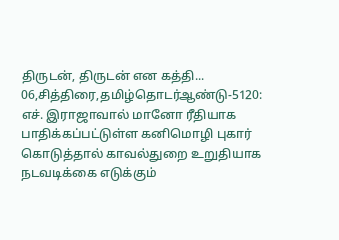திருடன், திருடன் என கத்தி...
06,சித்திரை,தமிழ்தொடர்ஆண்டு-5120: எச். இராஜாவால் மானோ ரீதியாக பாதிக்கப்பட்டுள்ள கனிமொழி புகார் கொடுத்தால் காவல்துறை உறுதியாக நடவடிக்கை எடுக்கும்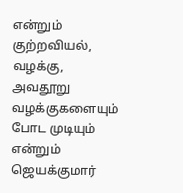என்றும் குற்றவியல், வழக்கு, அவதூறு வழக்குகளையும் போட முடியும் என்றும் ஜெயக்குமார்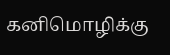கனிமொழிக்கு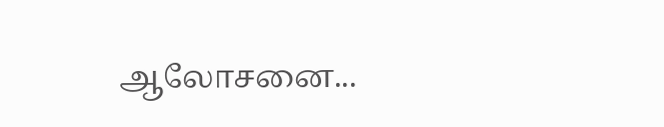ஆலோசனை...